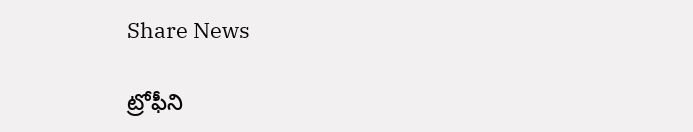Share News

ట్రోఫీని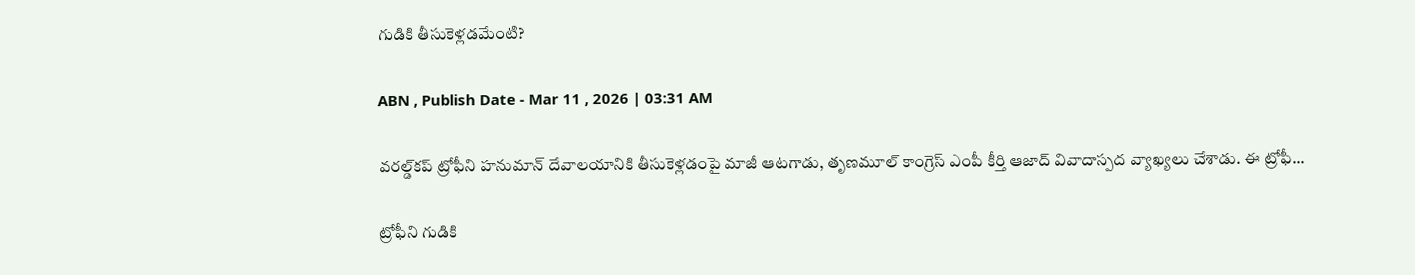గుడికి తీసుకెళ్లడమేంటి?

ABN , Publish Date - Mar 11 , 2026 | 03:31 AM

వరల్డ్‌కప్‌ ట్రోఫీని హనుమాన్‌ దేవాలయానికి తీసుకెళ్లడంపై మాజీ ఆటగాడు, తృణమూల్‌ కాంగ్రెస్‌ ఎంపీ కీర్తి ఆజాద్‌ వివాదాస్పద వ్యాఖ్యలు చేశాడు. ఈ ట్రోఫీ...

ట్రోఫీని గుడికి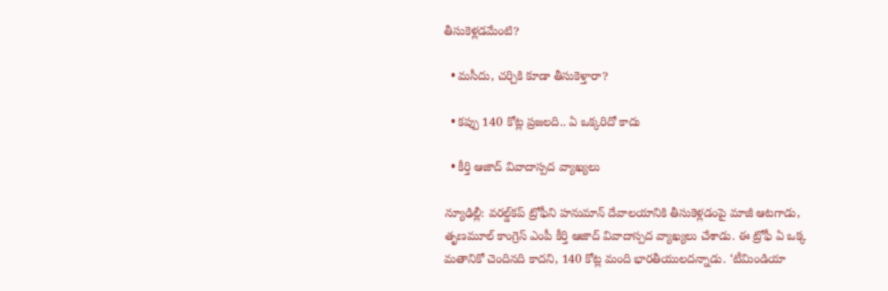తీసుకెళ్లడమేంటి?

  • మసీదు, చర్చికి కూడా తీసుకెళ్తారా?

  • కప్పు 140 కోట్ల ప్రజలది.. ఏ ఒక్కరిదో కాదు

  • కీర్తి ఆజాద్‌ వివాదాస్పద వ్యాఖ్యలు

న్యూఢిల్లీ: వరల్డ్‌కప్‌ ట్రోఫీని హనుమాన్‌ దేవాలయానికి తీసుకెళ్లడంపై మాజీ ఆటగాడు, తృణమూల్‌ కాంగ్రెస్‌ ఎంపీ కీర్తి ఆజాద్‌ వివాదాస్పద వ్యాఖ్యలు చేశాడు. ఈ ట్రోఫీ ఏ ఒక్క మతానికో చెందినది కాదని, 140 కోట్ల మంది భారతీయులదన్నాడు. ‘టీమిండియా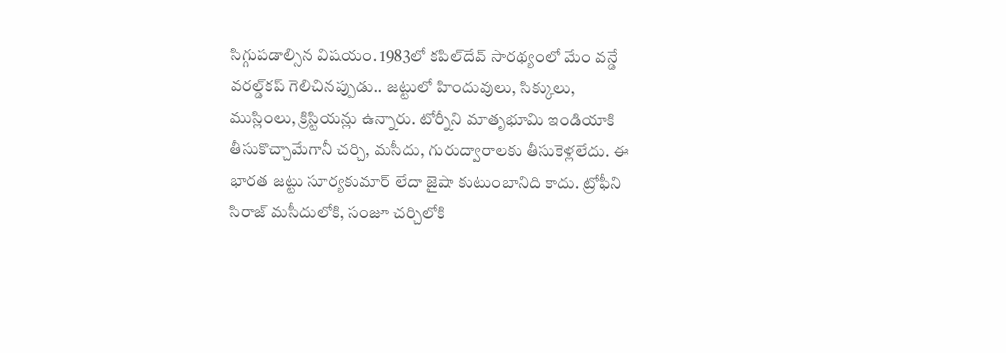సిగ్గుపడాల్సిన విషయం. 1983లో కపిల్‌దేవ్‌ సారథ్యంలో మేం వన్డే వరల్డ్‌కప్‌ గెలిచినప్పుడు.. జట్టులో హిందువులు, సిక్కులు, ముస్లింలు, క్రిస్టియన్లు ఉన్నారు. టోర్నీని మాతృభూమి ఇండియాకి తీసుకొచ్చామేగానీ చర్చి, మసీదు, గురుద్వారాలకు తీసుకెళ్లలేదు. ఈ భారత జట్టు సూర్యకుమార్‌ లేదా జైషా కుటుంబానిది కాదు. ట్రోఫీని సిరాజ్‌ మసీదులోకి, సంజూ చర్చిలోకి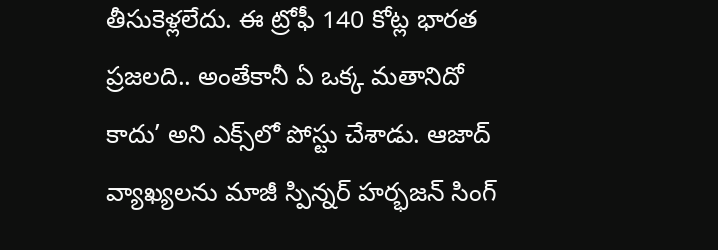తీసుకెళ్లలేదు. ఈ ట్రోఫీ 140 కోట్ల భారత ప్రజలది.. అంతేకానీ ఏ ఒక్క మతానిదో కాదు’ అని ఎక్స్‌లో పోస్టు చేశాడు. ఆజాద్‌ వ్యాఖ్యలను మాజీ స్పిన్నర్‌ హర్భజన్‌ సింగ్‌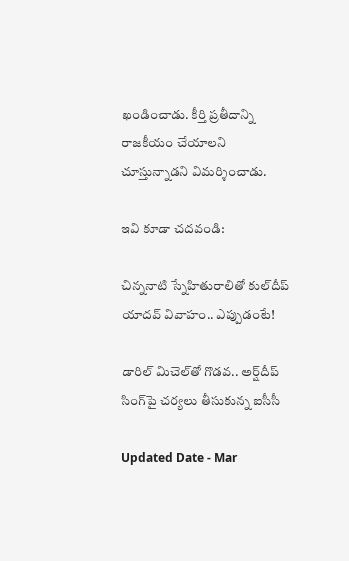ఖండించాడు. కీర్తి ప్రతీదాన్ని రాజకీయం చేయాలని చూస్తున్నాడని విమర్శించాడు.

ఇవి కూడా చదవండి:

చిన్ననాటి స్నేహితురాలితో కుల్‌దీప్ యాదవ్ వివాహం.. ఎప్పుడంటే!

డారిల్ మిచెల్‌తో గొడవ.. అర్ష్‌దీప్ సింగ్‌పై చర్యలు తీసుకున్న ఐసీసీ

Updated Date - Mar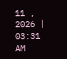11 , 2026 | 03:31 AM